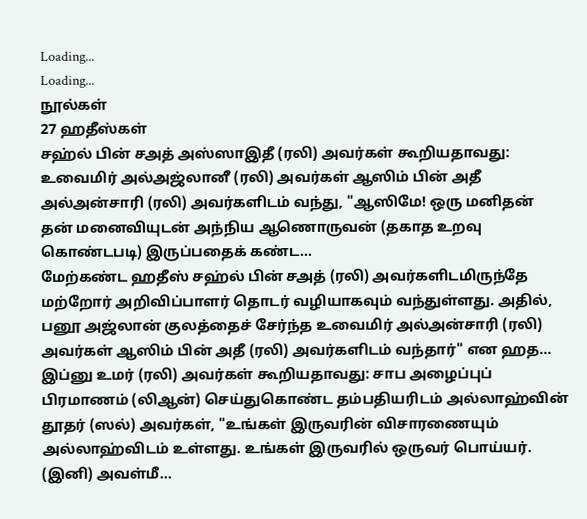Loading...
Loading...
நூல்கள்
27 ஹதீஸ்கள்
சஹ்ல் பின் சஅத் அஸ்ஸாஇதீ (ரலி) அவர்கள் கூறியதாவது: உவைமிர் அல்அஜ்லானீ (ரலி) அவர்கள் ஆஸிம் பின் அதீ அல்அன்சாரி (ரலி) அவர்களிடம் வந்து, "ஆஸிமே! ஒரு மனிதன் தன் மனைவியுடன் அந்நிய ஆணொருவன் (தகாத உறவு கொண்டபடி) இருப்பதைக் கண்ட...
மேற்கண்ட ஹதீஸ் சஹ்ல் பின் சஅத் (ரலி) அவர்களிடமிருந்தே மற்றோர் அறிவிப்பாளர் தொடர் வழியாகவும் வந்துள்ளது. அதில், பனூ அஜ்லான் குலத்தைச் சேர்ந்த உவைமிர் அல்அன்சாரி (ரலி) அவர்கள் ஆஸிம் பின் அதீ (ரலி) அவர்களிடம் வந்தார்" என ஹத...
இப்னு உமர் (ரலி) அவர்கள் கூறியதாவது: சாப அழைப்புப் பிரமாணம் (லிஆன்) செய்துகொண்ட தம்பதியரிடம் அல்லாஹ்வின் தூதர் (ஸல்) அவர்கள், "உங்கள் இருவரின் விசாரணையும் அல்லாஹ்விடம் உள்ளது. உங்கள் இருவரில் ஒருவர் பொய்யர். (இனி) அவள்மீ...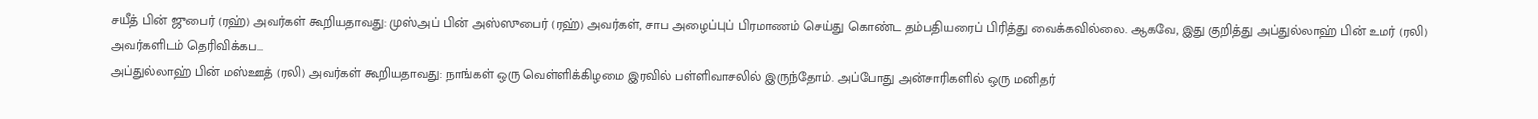சயீத் பின் ஜுபைர் (ரஹ்) அவர்கள் கூறியதாவது: முஸ்அப் பின் அஸ்ஸுபைர் (ரஹ்) அவர்கள், சாப அழைப்புப் பிரமாணம் செய்து கொண்ட தம்பதியரைப் பிரித்து வைக்கவில்லை. ஆகவே, இது குறித்து அப்துல்லாஹ் பின் உமர் (ரலி) அவர்களிடம் தெரிவிக்கப...
அப்துல்லாஹ் பின் மஸ்ஊத் (ரலி) அவர்கள் கூறியதாவது: நாங்கள் ஒரு வெள்ளிக்கிழமை இரவில் பள்ளிவாசலில் இருந்தோம். அப்போது அன்சாரிகளில் ஒரு மனிதர்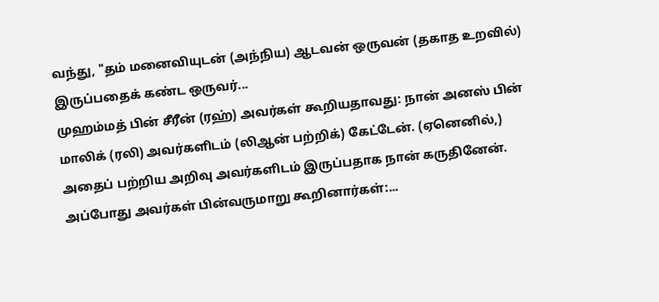வந்து, "தம் மனைவியுடன் (அந்நிய) ஆடவன் ஒருவன் (தகாத உறவில்) இருப்பதைக் கண்ட ஒருவர்...
முஹம்மத் பின் சீரீன் (ரஹ்) அவர்கள் கூறியதாவது: நான் அனஸ் பின் மாலிக் (ரலி) அவர்களிடம் (லிஆன் பற்றிக்) கேட்டேன். (ஏனெனில்,) அதைப் பற்றிய அறிவு அவர்களிடம் இருப்பதாக நான் கருதினேன். அப்போது அவர்கள் பின்வருமாறு கூறினார்கள்:...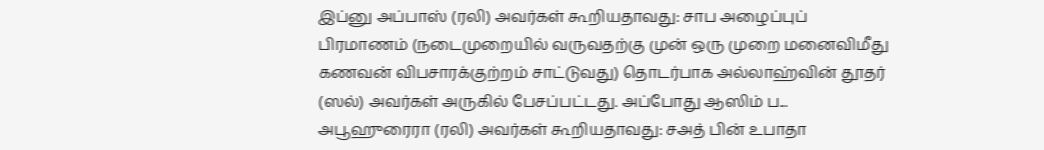இப்னு அப்பாஸ் (ரலி) அவர்கள் கூறியதாவது: சாப அழைப்புப் பிரமாணம் (நடைமுறையில் வருவதற்கு முன் ஒரு முறை மனைவிமீது கணவன் விபசாரக்குற்றம் சாட்டுவது) தொடர்பாக அல்லாஹ்வின் தூதர் (ஸல்) அவர்கள் அருகில் பேசப்பட்டது. அப்போது ஆஸிம் ப...
அபூஹுரைரா (ரலி) அவர்கள் கூறியதாவது: சஅத் பின் உபாதா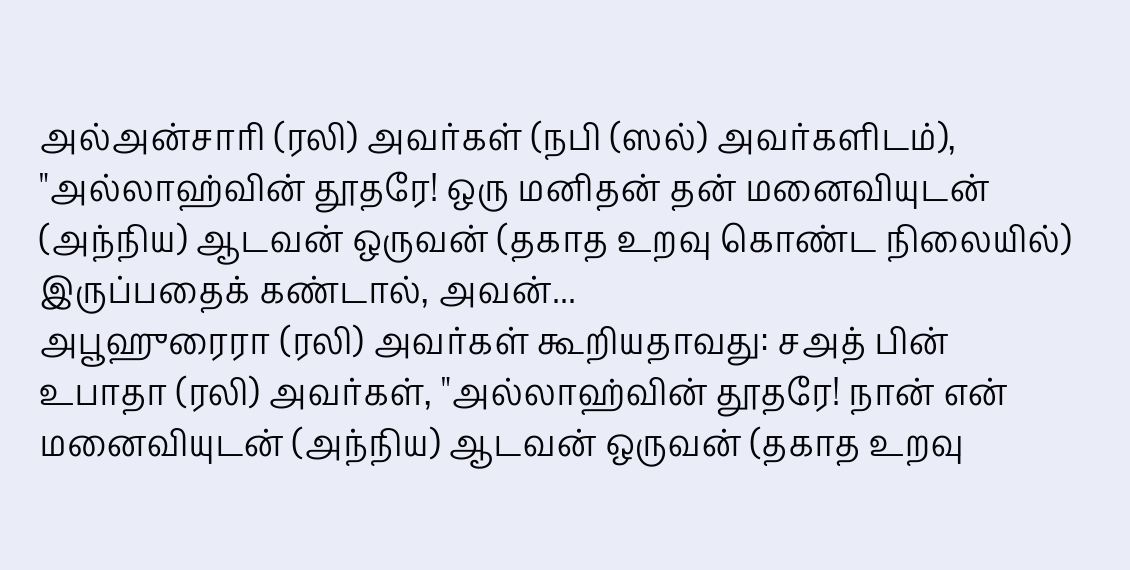அல்அன்சாரி (ரலி) அவர்கள் (நபி (ஸல்) அவர்களிடம்), "அல்லாஹ்வின் தூதரே! ஒரு மனிதன் தன் மனைவியுடன் (அந்நிய) ஆடவன் ஒருவன் (தகாத உறவு கொண்ட நிலையில்) இருப்பதைக் கண்டால், அவன்...
அபூஹுரைரா (ரலி) அவர்கள் கூறியதாவது: சஅத் பின் உபாதா (ரலி) அவர்கள், "அல்லாஹ்வின் தூதரே! நான் என் மனைவியுடன் (அந்நிய) ஆடவன் ஒருவன் (தகாத உறவு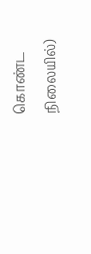கொண்ட நிலையில்)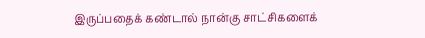இருப்பதைக் கண்டால் நான்கு சாட்சிகளைக்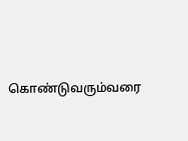கொண்டுவரும்வரை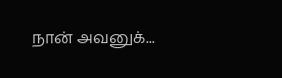நான் அவனுக்...